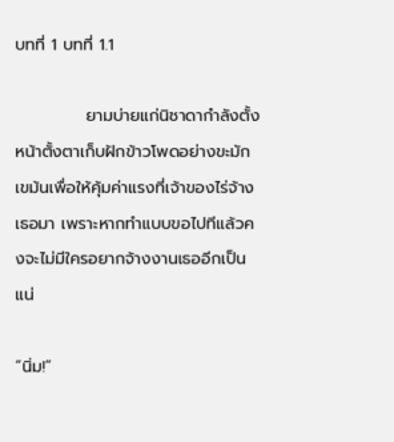บทที่ 1 บทที่ 1.1

            ยามบ่ายแก่นิชาดากำลังตั้งหน้าตั้งตาเก็บฝักข้าวโพดอย่างขะมักเขม้นเพื่อให้คุ้มค่าแรงที่เจ้าของไร่จ้างเธอมา เพราะหากทำแบบขอไปทีแล้วคงจะไม่มีใครอยากจ้างงานเธออีกเป็นแน่

“นิ่ม!”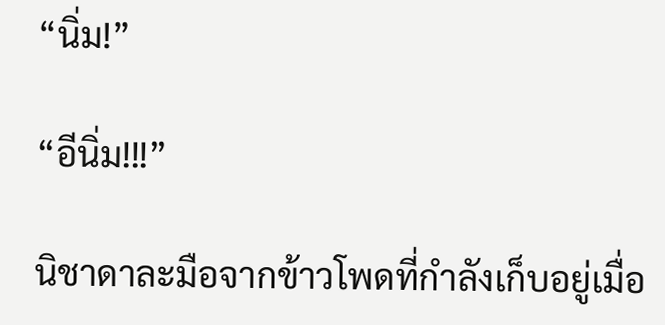“นิ่ม!”

“อีนิ่ม!!!”

นิชาดาละมือจากข้าวโพดที่กำลังเก็บอยู่เมื่อ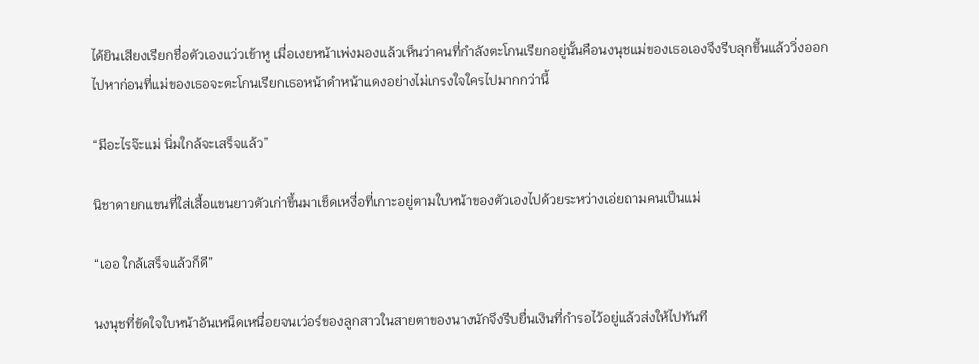ได้ยินเสียงเรียกชื่อตัวเองแว่วเข้าหู เมื่อเงยหน้าเพ่งมองแล้วเห็นว่าคนที่กำลังตะโกนเรียกอยู่นั้นคือนงนุชแม่ของเธอเองจึงรีบลุกขึ้นแล้ววิ่งออกไปหาก่อนที่แม่ของเธอจะตะโกนเรียกเธอหน้าดำหน้าแดงอย่างไม่เกรงใจใครไปมากกว่านี้

“มีอะไรจ๊ะแม่ นิ่มใกล้จะเสร็จแล้ว”

นิชาดายกแขนที่ใส่เสื้อแขนยาวตัวเก่าขึ้นมาเช็ดเหงื่อที่เกาะอยู่ตามใบหน้าของตัวเองไปด้วยระหว่างเอ่ยถามคนเป็นแม่

“เออ ใกล้เสร็จแล้วก็ดี”

นงนุชที่ขัดใจใบหน้าอันเหน็ดเหนื่อยจนเว่อร์ของลูกสาวในสายตาของนางนักจึงรีบยื่นเงินที่กำรอไว้อยู่แล้วส่งให้ไปทันที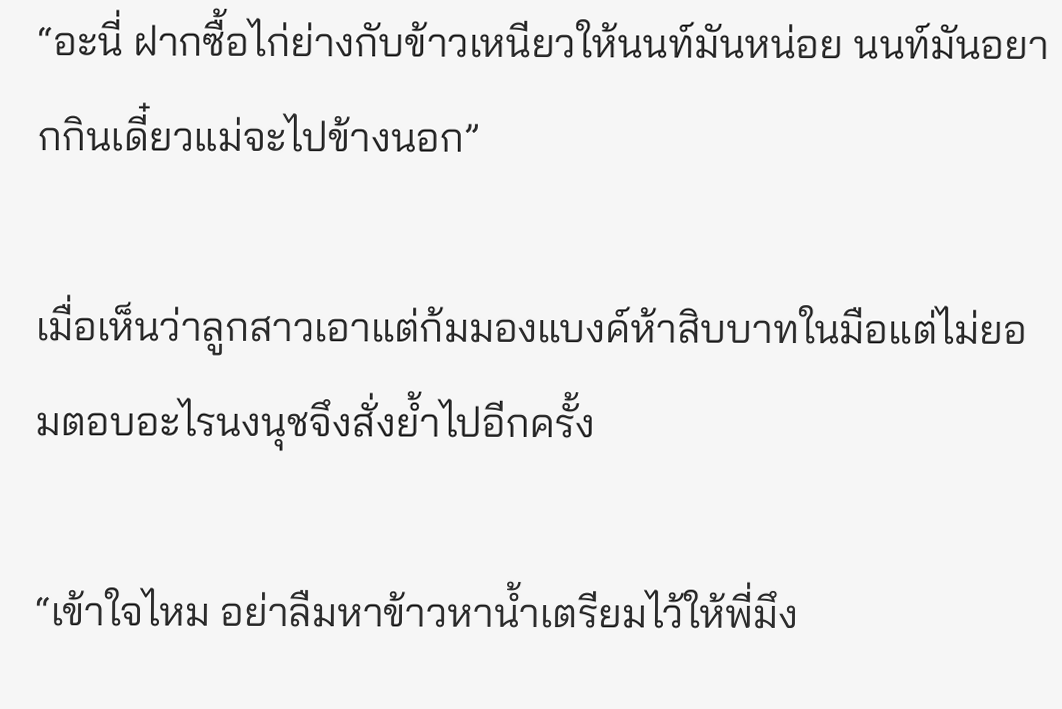“อะนี่ ฝากซื้อไก่ย่างกับข้าวเหนียวให้นนท์มันหน่อย นนท์มันอยากกินเดี๋ยวแม่จะไปข้างนอก”

เมื่อเห็นว่าลูกสาวเอาแต่ก้มมองแบงค์ห้าสิบบาทในมือแต่ไม่ยอมตอบอะไรนงนุชจึงสั่งย้ำไปอีกครั้ง

“เข้าใจไหม อย่าลืมหาข้าวหาน้ำเตรียมไว้ให้พี่มึง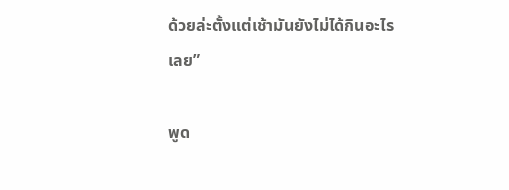ด้วยล่ะตั้งแต่เช้ามันยังไม่ได้กินอะไรเลย”

พูด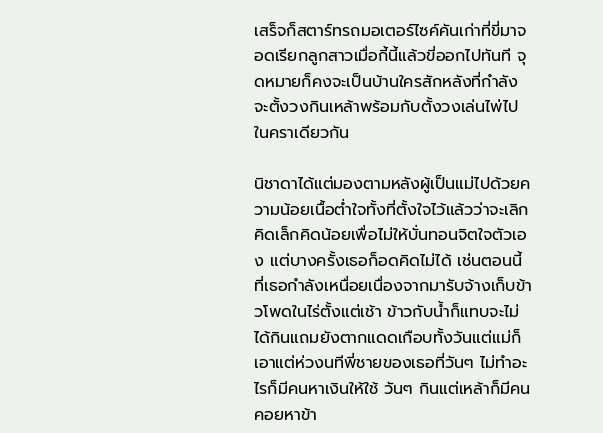เสร็จก็สตาร์ทรถมอเตอร์ไซค์คันเก่าที่ขี่มาจอดเรียกลูกสาวเมื่อกี้นี้แล้วขี่ออกไปทันที จุดหมายก็คงจะเป็นบ้านใครสักหลังที่กำลังจะตั้งวงกินเหล้าพร้อมกับตั้งวงเล่นไพ่ไปในคราเดียวกัน

นิชาดาได้แต่มองตามหลังผู้เป็นแม่ไปด้วยความน้อยเนื้อต่ำใจทั้งที่ตั้งใจไว้แล้วว่าจะเลิกคิดเล็กคิดน้อยเพื่อไม่ให้บั่นทอนจิตใจตัวเอง แต่บางครั้งเธอก็อดคิดไม่ได้ เช่นตอนนี้ที่เธอกำลังเหนื่อยเนื่องจากมารับจ้างเก็บข้าวโพดในไร่ตั้งแต่เช้า ข้าวกับน้ำก็แทบจะไม่ได้กินแถมยังตากแดดเกือบทั้งวันแต่แม่ก็เอาแต่ห่วงนทีพี่ชายของเธอที่วันๆ ไม่ทำอะไรก็มีคนหาเงินให้ใช้ วันๆ กินแต่เหล้าก็มีคนคอยหาข้า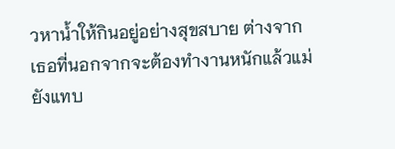วหาน้ำให้กินอยู่อย่างสุขสบาย ต่างจากเธอที่นอกจากจะต้องทำงานหนักแล้วแม่ยังแทบ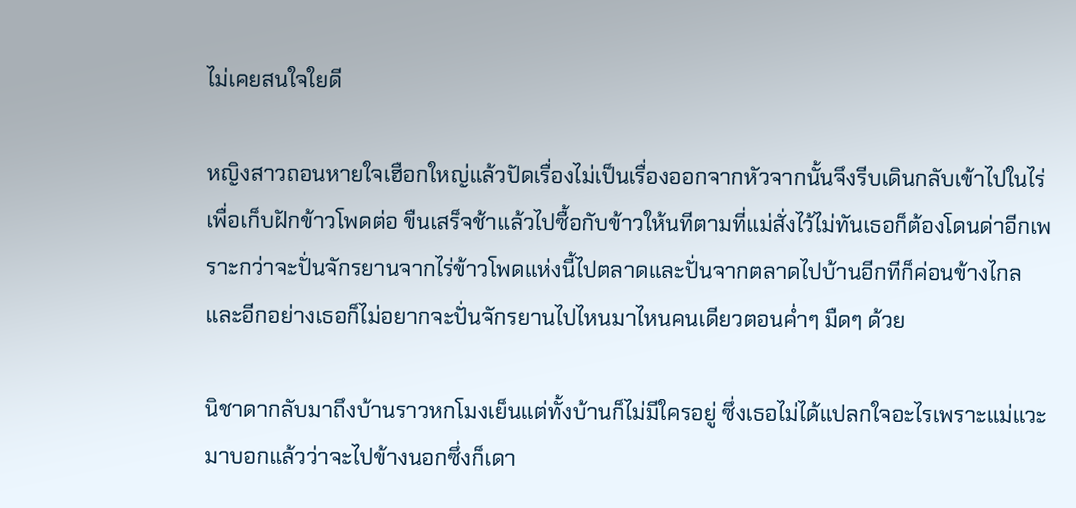ไม่เคยสนใจใยดี

หญิงสาวถอนหายใจเฮือกใหญ่แล้วปัดเรื่องไม่เป็นเรื่องออกจากหัวจากนั้นจึงรีบเดินกลับเข้าไปในไร่เพื่อเก็บฝักข้าวโพดต่อ ขืนเสร็จช้าแล้วไปซื้อกับข้าวให้นทีตามที่แม่สั่งไว้ไม่ทันเธอก็ต้องโดนด่าอีกเพราะกว่าจะปั่นจักรยานจากไร่ข้าวโพดแห่งนี้ไปตลาดและปั่นจากตลาดไปบ้านอีกทีก็ค่อนข้างไกล และอีกอย่างเธอก็ไม่อยากจะปั่นจักรยานไปไหนมาไหนคนเดียวตอนค่ำๆ มืดๆ ด้วย

นิชาดากลับมาถึงบ้านราวหกโมงเย็นแต่ทั้งบ้านก็ไม่มีใครอยู่ ซึ่งเธอไม่ได้แปลกใจอะไรเพราะแม่แวะมาบอกแล้วว่าจะไปข้างนอกซึ่งก็เดา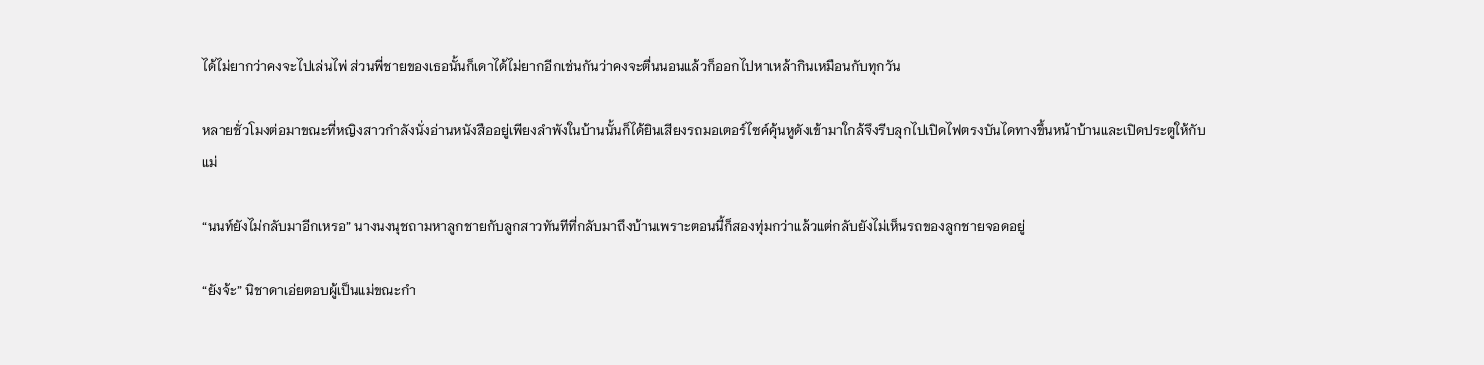ได้ไม่ยากว่าคงจะไปเล่นไพ่ ส่วนพี่ชายของเธอนั้นก็เดาได้ไม่ยากอีกเช่นกันว่าคงจะตื่นนอนแล้วก็ออกไปหาเหล้ากินเหมือนกับทุกวัน

หลายชั่วโมงต่อมาขณะที่หญิงสาวกำลังนั่งอ่านหนังสืออยู่เพียงลำพังในบ้านนั้นก็ได้ยินเสียงรถมอเตอร์ไซค์คุ้นหูดังเข้ามาใกล้จึงรีบลุกไปเปิดไฟตรงบันไดทางขึ้นหน้าบ้านและเปิดประตูให้กับแม่

“นนท์ยังไม่กลับมาอีกเหรอ” นางนงนุชถามหาลูกชายกับลูกสาวทันทีที่กลับมาถึงบ้านเพราะตอนนี้ก็สองทุ่มกว่าแล้วแต่กลับยังไม่เห็นรถของลูกชายจอดอยู่

“ยังจ้ะ” นิชาดาเอ่ยตอบผู้เป็นแม่ขณะกำ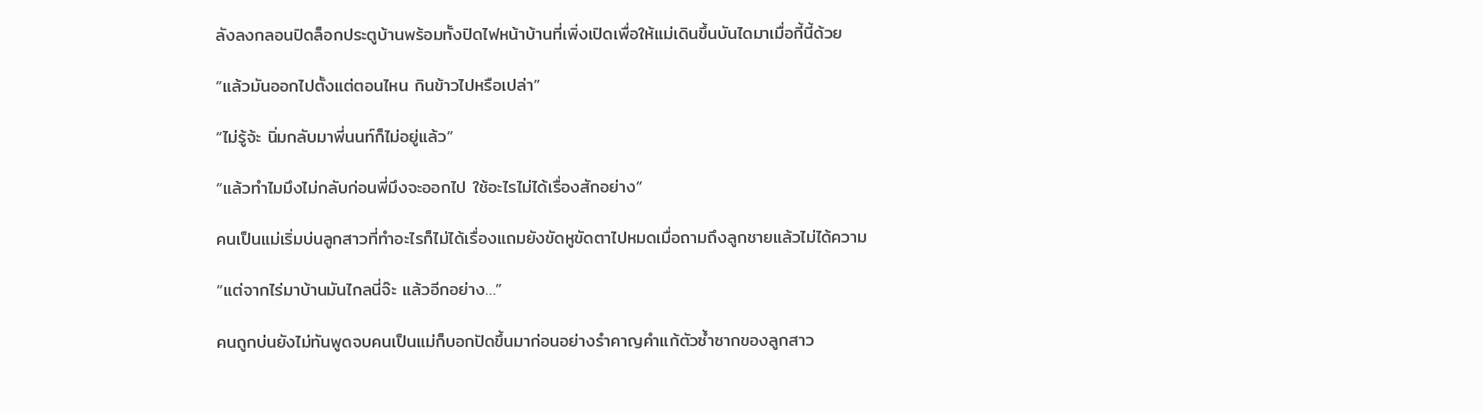ลังลงกลอนปิดล็อกประตูบ้านพร้อมทั้งปิดไฟหน้าบ้านที่เพิ่งเปิดเพื่อให้แม่เดินขึ้นบันไดมาเมื่อกี้นี้ด้วย

“แล้วมันออกไปตั้งแต่ตอนไหน กินข้าวไปหรือเปล่า”

“ไม่รู้จ้ะ นิ่มกลับมาพี่นนท์ก็ไม่อยู่แล้ว”

“แล้วทำไมมึงไม่กลับก่อนพี่มึงจะออกไป ใช้อะไรไม่ได้เรื่องสักอย่าง”

คนเป็นแม่เริ่มบ่นลูกสาวที่ทำอะไรก็ไม่ได้เรื่องแถมยังขัดหูขัดตาไปหมดเมื่อถามถึงลูกชายแล้วไม่ได้ความ

“แต่จากไร่มาบ้านมันไกลนี่จ๊ะ แล้วอีกอย่าง…”

คนถูกบ่นยังไม่ทันพูดจบคนเป็นแม่ก็บอกปัดขึ้นมาก่อนอย่างรำคาญคำแก้ตัวซ้ำซากของลูกสาว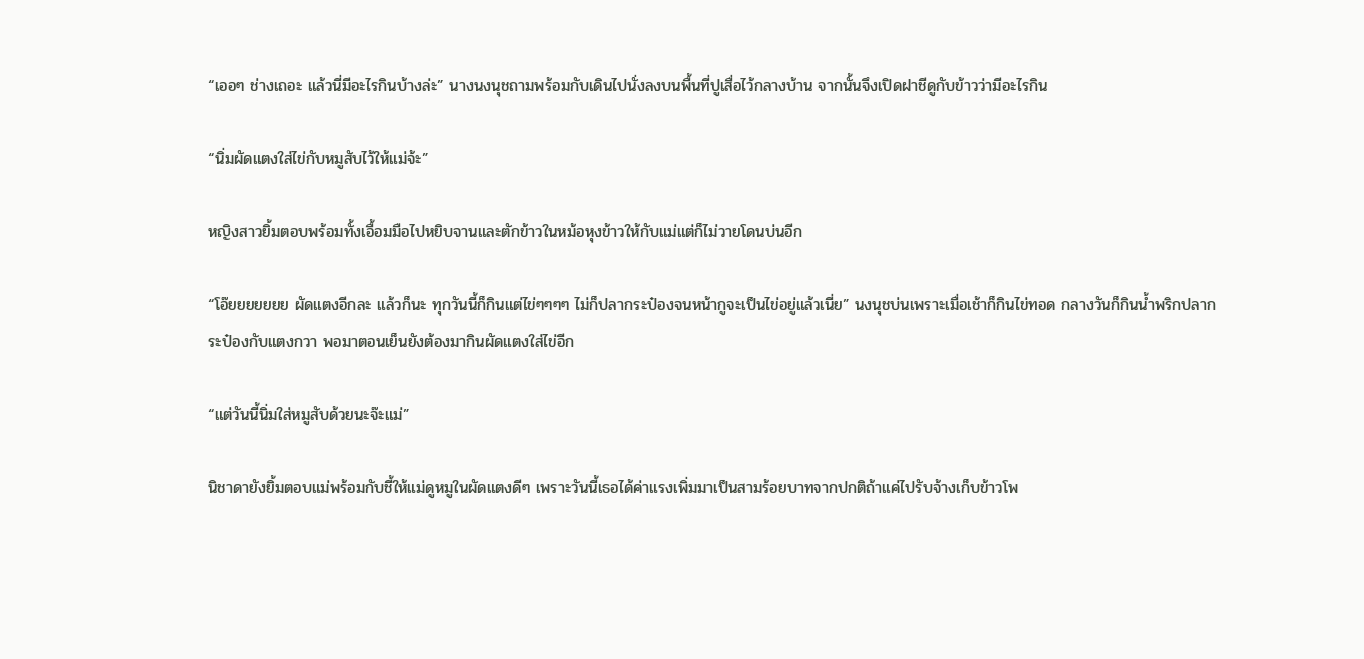“เออๆ ช่างเถอะ แล้วนี่มีอะไรกินบ้างล่ะ” นางนงนุชถามพร้อมกับเดินไปนั่งลงบนพื้นที่ปูเสื่อไว้กลางบ้าน จากนั้นจึงเปิดฝาชีดูกับข้าวว่ามีอะไรกิน

“นิ่มผัดแตงใส่ไข่กับหมูสับไว้ให้แม่จ้ะ”

หญิงสาวยิ้มตอบพร้อมทั้งเอื้อมมือไปหยิบจานและตักข้าวในหม้อหุงข้าวให้กับแม่แต่ก็ไม่วายโดนบ่นอีก

“โอ๊ยยยยยยย ผัดแตงอีกละ แล้วก็นะ ทุกวันนี้ก็กินแต่ไข่ๆๆๆๆ ไม่ก็ปลากระป๋องจนหน้ากูจะเป็นไข่อยู่แล้วเนี่ย” นงนุชบ่นเพราะเมื่อเช้าก็กินไข่ทอด กลางวันก็กินน้ำพริกปลากระป๋องกับแตงกวา พอมาตอนเย็นยังต้องมากินผัดแตงใส่ไข่อีก

“แต่วันนี้นิ่มใส่หมูสับด้วยนะจ๊ะแม่”

นิชาดายังยิ้มตอบแม่พร้อมกับชี้ให้แม่ดูหมูในผัดแตงดีๆ เพราะวันนี้เธอได้ค่าแรงเพิ่มมาเป็นสามร้อยบาทจากปกติถ้าแค่ไปรับจ้างเก็บข้าวโพ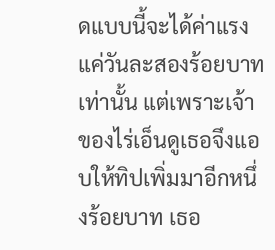ดแบบนี้จะได้ค่าแรงแค่วันละสองร้อยบาทเท่านั้น แต่เพราะเจ้าของไร่เอ็นดูเธอจึงแอบให้ทิปเพิ่มมาอีกหนึ่งร้อยบาท เธอ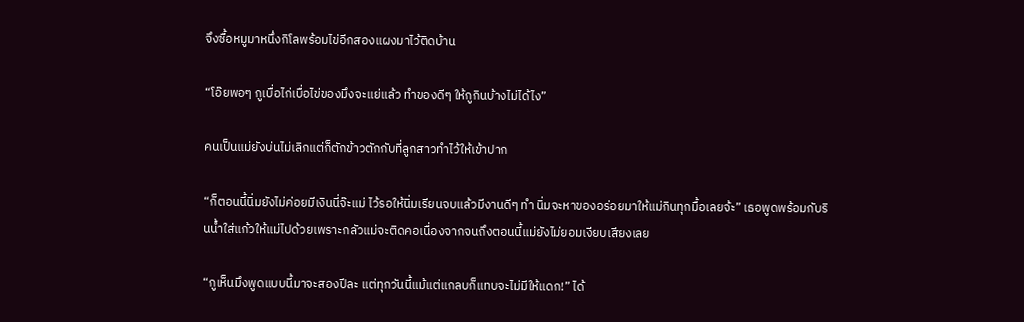จึงซื้อหมูมาหนึ่งกิโลพร้อมไข่อีกสองแผงมาไว้ติดบ้าน

“โอ๊ยพอๆ กูเบื่อไก่เบื่อไข่ของมึงจะแย่แล้ว ทำของดีๆ ให้กูกินบ้างไม่ได้ไง”

คนเป็นแม่ยังบ่นไม่เลิกแต่ก็ตักข้าวตักกับที่ลูกสาวทำไว้ให้เข้าปาก

“ก็ตอนนี้นิ่มยังไม่ค่อยมีเงินนี่จ๊ะแม่ ไว้รอให้นิ่มเรียนจบแล้วมีงานดีๆ ทำ นิ่มจะหาของอร่อยมาให้แม่กินทุกมื้อเลยจ้ะ” เธอพูดพร้อมกับรินน้ำใส่แก้วให้แม่ไปด้วยเพราะกลัวแม่จะติดคอเนื่องจากจนถึงตอนนี้แม่ยังไม่ยอมเงียบเสียงเลย

“กูเห็นมึงพูดแบบนี้มาจะสองปีละ แต่ทุกวันนี้แม้แต่แกลบก็แทบจะไม่มีให้แดก!” ได้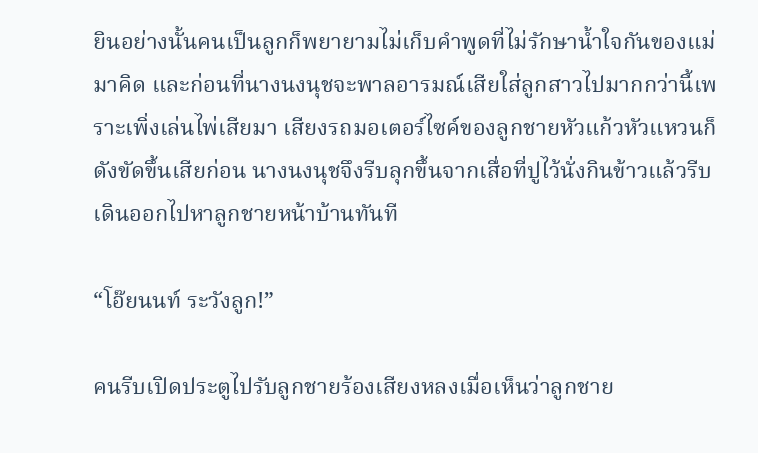ยินอย่างนั้นคนเป็นลูกก็พยายามไม่เก็บคำพูดที่ไม่รักษาน้ำใจกันของแม่มาคิด และก่อนที่นางนงนุชจะพาลอารมณ์เสียใส่ลูกสาวไปมากกว่านี้เพราะเพิ่งเล่นไพ่เสียมา เสียงรถมอเตอร์ไซค์ของลูกชายหัวแก้วหัวแหวนก็ดังขัดขึ้นเสียก่อน นางนงนุชจึงรีบลุกขึ้นจากเสื่อที่ปูไว้นั่งกินข้าวแล้วรีบเดินออกไปหาลูกชายหน้าบ้านทันที

“โอ๊ยนนท์ ระวังลูก!”

คนรีบเปิดประตูไปรับลูกชายร้องเสียงหลงเมื่อเห็นว่าลูกชาย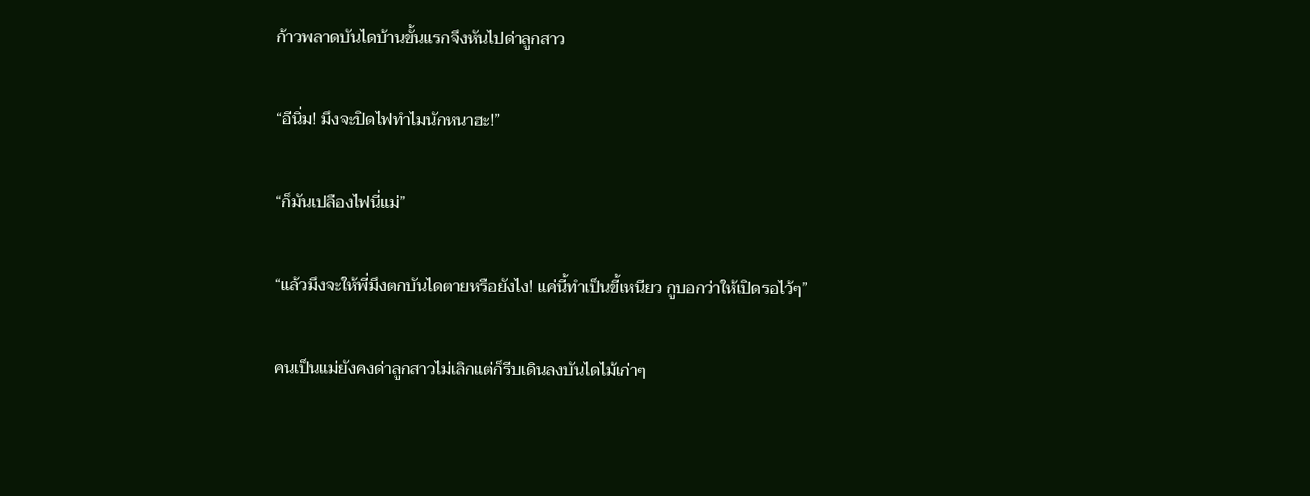ก้าวพลาดบันไดบ้านขั้นแรกจึงหันไปด่าลูกสาว

“อีนิ่ม! มึงจะปิดไฟทำไมนักหนาฮะ!”

“ก็มันเปลืองไฟนี่แม่”

“แล้วมึงจะให้พี่มึงตกบันไดตายหรือยังไง! แค่นี้ทำเป็นขี้เหนียว กูบอกว่าให้เปิดรอไว้ๆ”

คนเป็นแม่ยังคงด่าลูกสาวไม่เลิกแต่ก็รีบเดินลงบันไดไม้เก่าๆ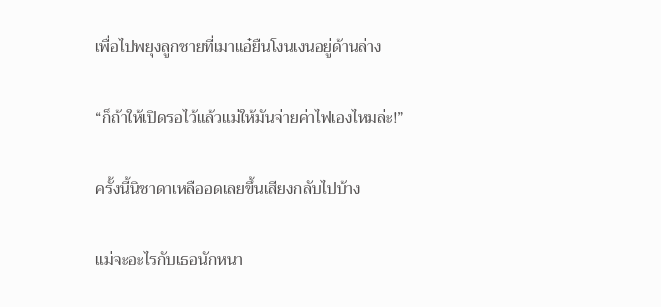เพื่อไปพยุงลูกชายที่เมาแอ๋ยืนโงนเงนอยู่ด้านล่าง

“ก็ถ้าให้เปิดรอไว้แล้วแม่ให้มันจ่ายค่าไฟเองไหมล่ะ!”

ครั้งนี้นิชาดาเหลืออดเลยขึ้นเสียงกลับไปบ้าง

แม่จะอะไรกับเธอนักหนา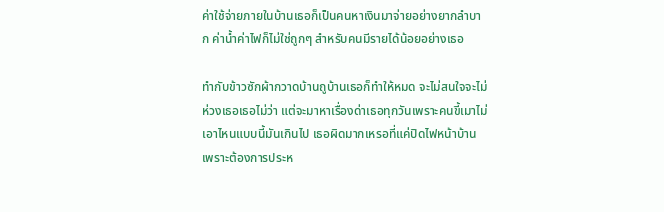ค่าใช้จ่ายภายในบ้านเธอก็เป็นคนหาเงินมาจ่ายอย่างยากลำบาก ค่าน้ำค่าไฟก็ไม่ใช่ถูกๆ สำหรับคนมีรายได้น้อยอย่างเธอ

ทำกับข้าวซักผ้ากวาดบ้านถูบ้านเธอก็ทำให้หมด จะไม่สนใจจะไม่ห่วงเธอเธอไม่ว่า แต่จะมาหาเรื่องด่าเธอทุกวันเพราะคนขี้เมาไม่เอาไหนแบบนี้มันเกินไป เธอผิดมากเหรอที่แค่ปิดไฟหน้าบ้านเพราะต้องการประห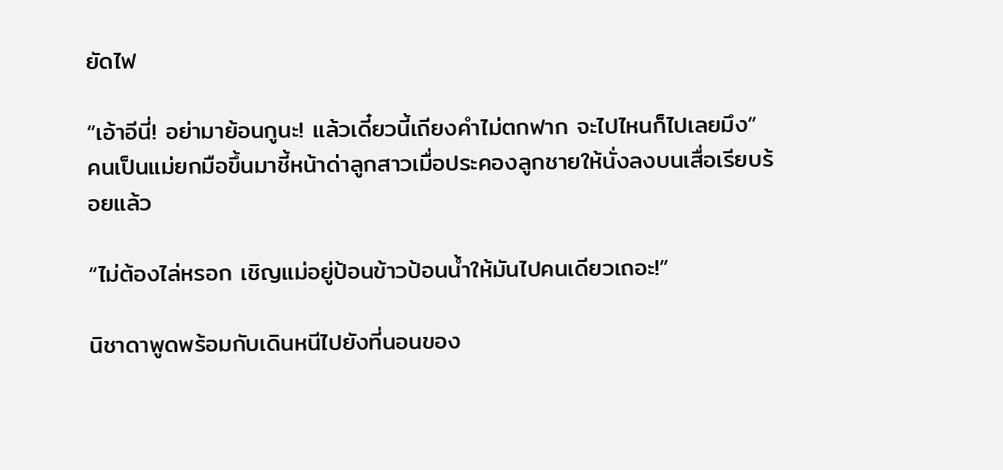ยัดไฟ

“เอ้าอีนี่! อย่ามาย้อนกูนะ! แล้วเดี๋ยวนี้เถียงคำไม่ตกฟาก จะไปไหนก็ไปเลยมึง” คนเป็นแม่ยกมือขึ้นมาชี้หน้าด่าลูกสาวเมื่อประคองลูกชายให้นั่งลงบนเสื่อเรียบร้อยแล้ว

“ไม่ต้องไล่หรอก เชิญแม่อยู่ป้อนข้าวป้อนน้ำให้มันไปคนเดียวเถอะ!”

นิชาดาพูดพร้อมกับเดินหนีไปยังที่นอนของ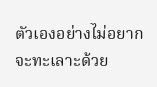ตัวเองอย่างไม่อยากจะทะเลาะด้วย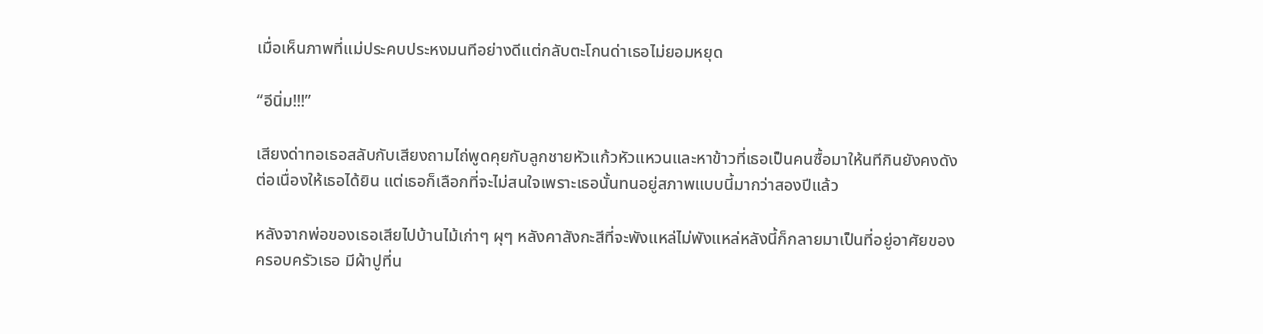เมื่อเห็นภาพที่แม่ประคบประหงมนทีอย่างดีแต่กลับตะโกนด่าเธอไม่ยอมหยุด

“อีนิ่ม!!!”

เสียงด่าทอเธอสลับกับเสียงถามไถ่พูดคุยกับลูกชายหัวแก้วหัวแหวนและหาข้าวที่เธอเป็นคนซื้อมาให้นทีกินยังคงดังต่อเนื่องให้เธอได้ยิน แต่เธอก็เลือกที่จะไม่สนใจเพราะเธอนั้นทนอยู่สภาพแบบนี้มากว่าสองปีแล้ว

หลังจากพ่อของเธอเสียไปบ้านไม้เก่าๆ ผุๆ หลังคาสังกะสีที่จะพังแหล่ไม่พังแหล่หลังนี้ก็กลายมาเป็นที่อยู่อาศัยของครอบครัวเธอ มีผ้าปูที่น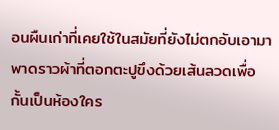อนผืนเก่าที่เคยใช้ในสมัยที่ยังไม่ตกอับเอามาพาดราวผ้าที่ตอกตะปูขึงด้วยเส้นลวดเพื่อกั้นเป็นห้องใคร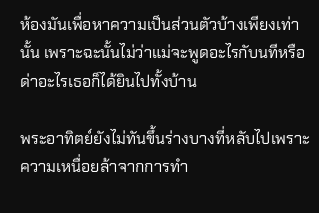ห้องมันเพื่อหาความเป็นส่วนตัวบ้างเพียงเท่านั้น เพราะฉะนั้นไม่ว่าแม่จะพูดอะไรกับนทีหรือด่าอะไรเธอก็ได้ยินไปทั้งบ้าน

พระอาทิตย์ยังไม่ทันขึ้นร่างบางที่หลับไปเพราะความเหนื่อยล้าจากการทำ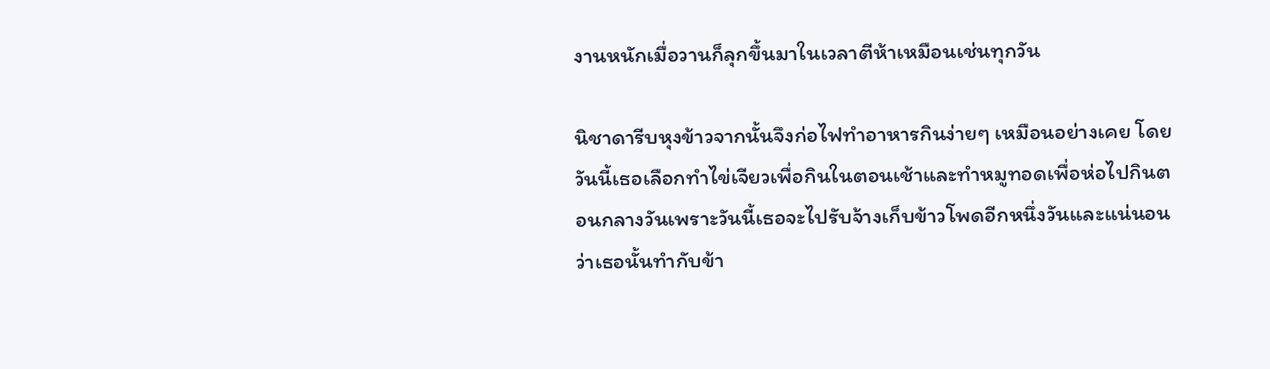งานหนักเมื่อวานก็ลุกขึ้นมาในเวลาตีห้าเหมือนเช่นทุกวัน

นิชาดารีบหุงข้าวจากนั้นจึงก่อไฟทำอาหารกินง่ายๆ เหมือนอย่างเคย โดยวันนี้เธอเลือกทำไข่เจียวเพื่อกินในตอนเช้าและทำหมูทอดเพื่อห่อไปกินตอนกลางวันเพราะวันนี้เธอจะไปรับจ้างเก็บข้าวโพดอีกหนึ่งวันและแน่นอนว่าเธอนั้นทำกับข้า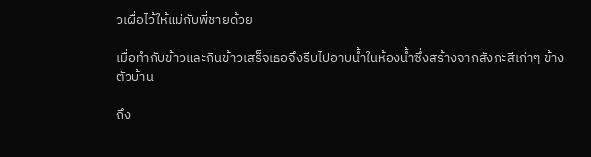วเผื่อไว้ให้แม่กับพี่ชายด้วย

เมื่อทำกับข้าวและกินข้าวเสร็จเธอจึงรีบไปอาบน้ำในห้องน้ำซึ่งสร้างจากสังกะสีเก่าๆ ข้างตัวบ้าน

ถึง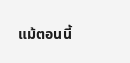แม้ตอนนี้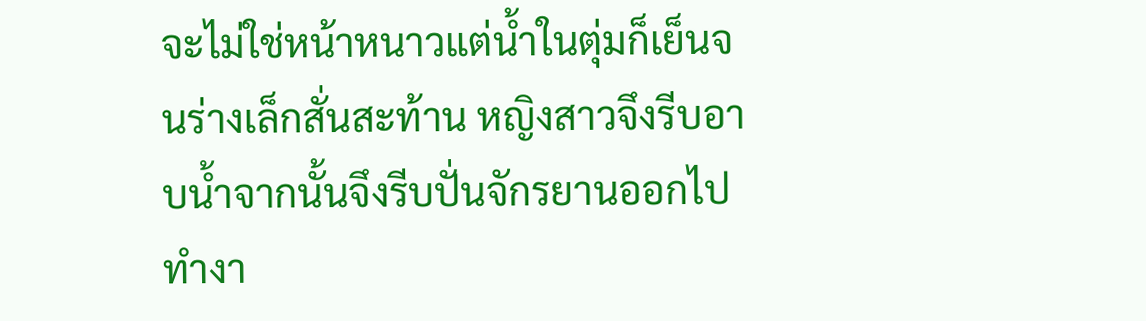จะไม่ใช่หน้าหนาวแต่น้ำในตุ่มก็เย็นจนร่างเล็กสั่นสะท้าน หญิงสาวจึงรีบอาบน้ำจากนั้นจึงรีบปั่นจักรยานออกไปทำงา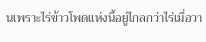นเพราะไร่ข้าวโพดแห่งนี้อยู่ไกลกว่าไร่เมื่อวา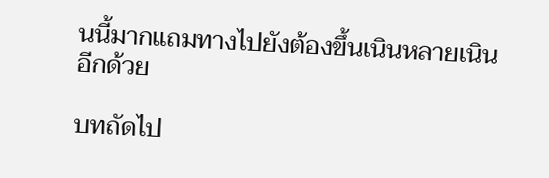นนี้มากแถมทางไปยังต้องขึ้นเนินหลายเนินอีกด้วย

บทถัดไป